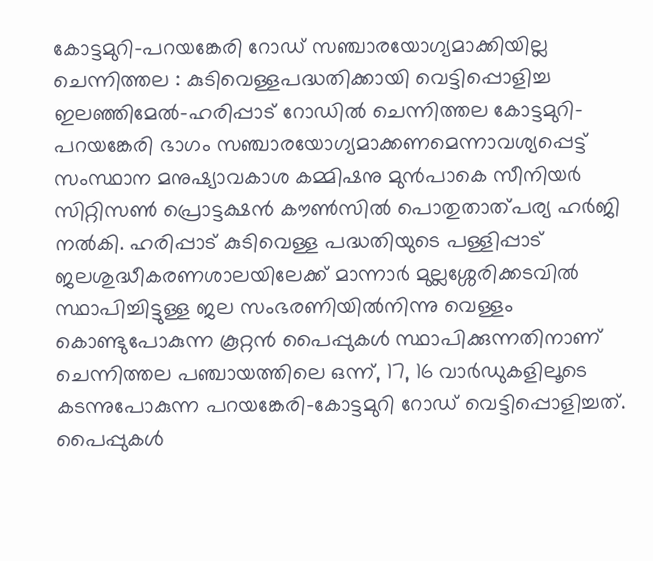കോട്ടമുറി-പറയങ്കേരി റോഡ് സഞ്ചാരയോഗ്യമാക്കിയില്ല
ചെന്നിത്തല : കുടിവെള്ളപദ്ധതിക്കായി വെട്ടിപ്പൊളിച്ച ഇലഞ്ഞിമേൽ-ഹരിപ്പാട് റോഡിൽ ചെന്നിത്തല കോട്ടമുറി-പറയങ്കേരി ഭാഗം സഞ്ചാരയോഗ്യമാക്കണമെന്നാവശ്യപ്പെട്ട് സംസ്ഥാന മനുഷ്യാവകാശ കമ്മിഷനു മുൻപാകെ സീനിയർ സിറ്റിസൺ പ്രൊട്ടക്ഷൻ കൗൺസിൽ പൊതുതാത്പര്യ ഹർജി നൽകി. ഹരിപ്പാട് കുടിവെള്ള പദ്ധതിയുടെ പള്ളിപ്പാട് ജലശുദ്ധീകരണശാലയിലേക്ക് മാന്നാർ മുല്ലശ്ശേരിക്കടവിൽ സ്ഥാപിച്ചിട്ടുള്ള ജല സംഭരണിയിൽനിന്നു വെള്ളം കൊണ്ടുപോകുന്ന കൂറ്റൻ പൈപ്പുകൾ സ്ഥാപിക്കുന്നതിനാണ് ചെന്നിത്തല പഞ്ചായത്തിലെ ഒന്ന്, 17, 16 വാർഡുകളിലൂടെ കടന്നുപോകുന്ന പറയങ്കേരി-കോട്ടമുറി റോഡ് വെട്ടിപ്പൊളിച്ചത്. പൈപ്പുകൾ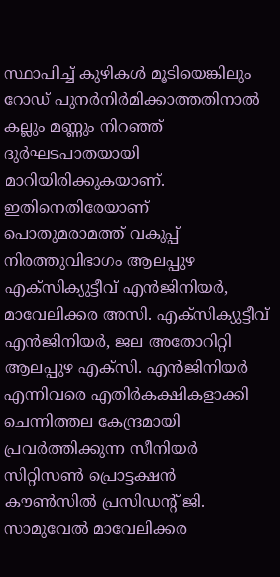സ്ഥാപിച്ച് കുഴികൾ മൂടിയെങ്കിലും റോഡ് പുനർനിർമിക്കാത്തതിനാൽ കല്ലും മണ്ണും നിറഞ്ഞ് ദുർഘടപാതയായി മാറിയിരിക്കുകയാണ്. ഇതിനെതിരേയാണ് പൊതുമരാമത്ത് വകുപ്പ് നിരത്തുവിഭാഗം ആലപ്പുഴ എക്സിക്യുട്ടീവ് എൻജിനിയർ, മാവേലിക്കര അസി. എക്സിക്യുട്ടീവ് എൻജിനിയർ, ജല അതോറിറ്റി ആലപ്പുഴ എക്സി. എൻജിനിയർ എന്നിവരെ എതിർകക്ഷികളാക്കി ചെന്നിത്തല കേന്ദ്രമായി പ്രവർത്തിക്കുന്ന സീനിയർ സിറ്റിസൺ പ്രൊട്ടക്ഷൻ കൗൺസിൽ പ്രസിഡന്റ് ജി. സാമുവേൽ മാവേലിക്കര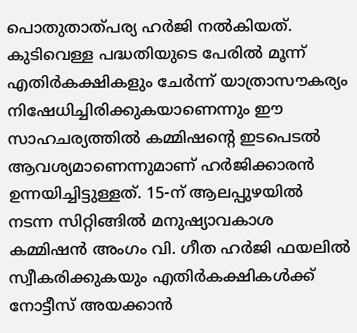പൊതുതാത്പര്യ ഹർജി നൽകിയത്. കുടിവെള്ള പദ്ധതിയുടെ പേരിൽ മൂന്ന് എതിർകക്ഷികളും ചേർന്ന് യാത്രാസൗകര്യം നിഷേധിച്ചിരിക്കുകയാണെന്നും ഈ സാഹചര്യത്തിൽ കമ്മിഷന്റെ ഇടപെടൽ ആവശ്യമാണെന്നുമാണ് ഹർജിക്കാരൻ ഉന്നയിച്ചിട്ടുള്ളത്. 15-ന് ആലപ്പുഴയിൽ നടന്ന സിറ്റിങ്ങിൽ മനുഷ്യാവകാശ കമ്മിഷൻ അംഗം വി. ഗീത ഹർജി ഫയലിൽ സ്വീകരിക്കുകയും എതിർകക്ഷികൾക്ക് നോട്ടീസ് അയക്കാൻ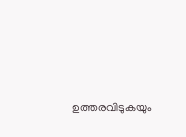ഉത്തരവിടുകയും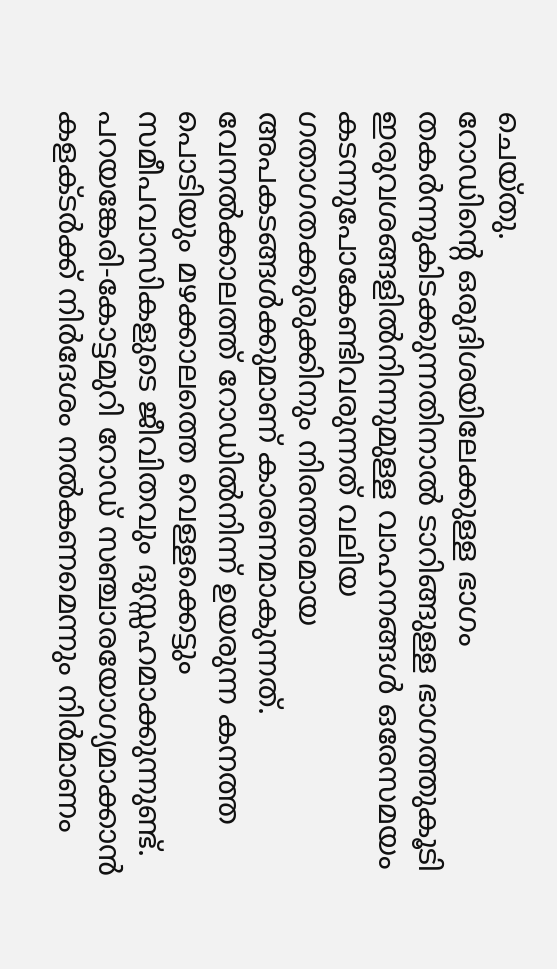ചെയ്തു.
റോഡിന്റെ ഒരുദിശയിലേക്കുള്ള ഭാഗം തകർന്നുകിടക്കുന്നതിനാൽ ടാറിങ്ങുള്ള ഭാഗത്തുകൂടി ഇരുവശങ്ങളിൽനിന്നുമുള്ള വാഹനങ്ങൾ ഒരേസമയം കടന്നുപോകേണ്ടിവരുന്നത് വലിയ ഗതാഗതക്കുരുക്കിനും നിരന്തരമായ അപകടങ്ങൾക്കുമാണ് കാരണമാകുന്നത്. വേനൽക്കാലത്ത് റോഡിൽനിന്ന് ഉയരുന്ന കനത്ത പൊടിയും മഴക്കാലത്തെ വെള്ളക്കെട്ടും സമീപവാസികളുടെ ജീവിതവും ദുസ്സഹമാക്കുന്നുണ്ട്. പറയങ്കേരി-കോട്ടമുറി റോഡ് സഞ്ചാരയോഗ്യമാക്കാൻ കളക്ടർക്ക് നിർദേശം നൽകണമെന്നും നിർമാണം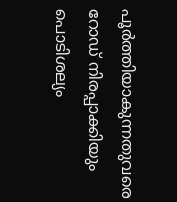പൂർത്തിയാകുന്നതുവരെ റോഡ് നിരപ്പാക്കിയും പൊടിശല്യം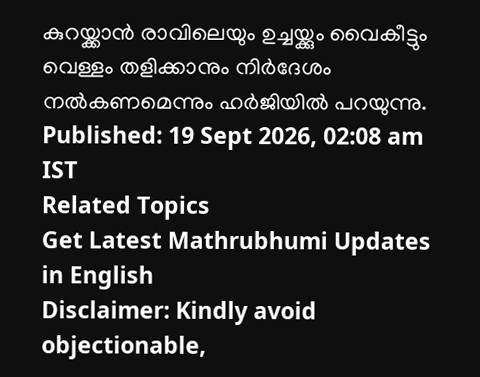കുറയ്ക്കാൻ രാവിലെയും ഉച്ചയ്ക്കും വൈകീട്ടും വെള്ളം തളിക്കാനും നിർദേശം നൽകണമെന്നും ഹർജിയിൽ പറയുന്നു.
Published: 19 Sept 2026, 02:08 am IST
Related Topics
Get Latest Mathrubhumi Updates in English
Disclaimer: Kindly avoid objectionable,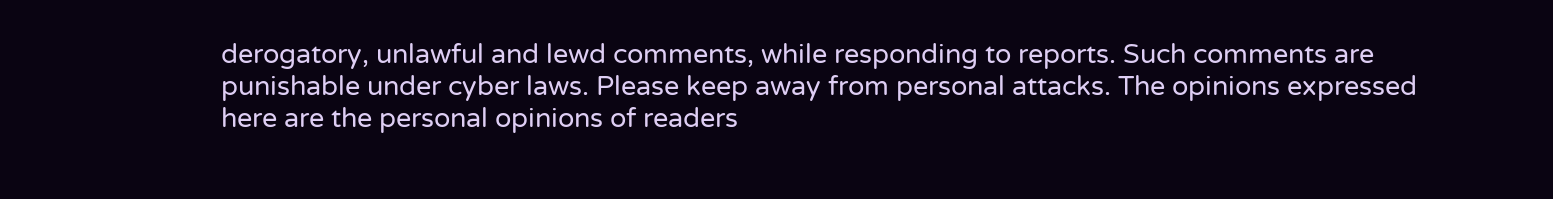derogatory, unlawful and lewd comments, while responding to reports. Such comments are punishable under cyber laws. Please keep away from personal attacks. The opinions expressed here are the personal opinions of readers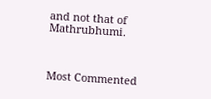and not that of Mathrubhumi.



Most Commented